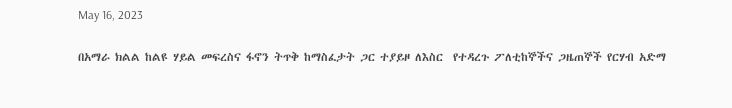May 16, 2023

በአማራ ክልል ከልዩ ሃይል መፍረስና ፋኖን ትጥቅ ከማስፈታት ጋር ተያይዞ ለእስር  የተዳረጉ ፖለቲከኞችና ጋዜጠኞች የርሃብ አድማ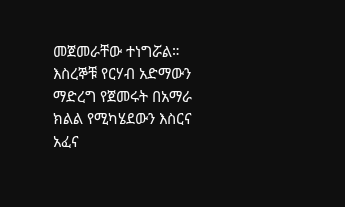መጀመራቸው ተነግሯል።
እስረኞቹ የርሃብ አድማውን ማድረግ የጀመሩት በአማራ ክልል የሚካሄደውን እስርና አፈና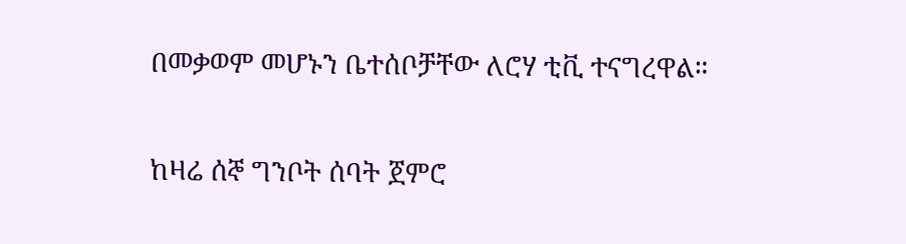በመቃወም መሆኑን ቤተሰቦቻቸው ለሮሃ ቲቪ ተናግረዋል።

ከዛሬ ሰኞ ግንቦት ሰባት ጀምሮ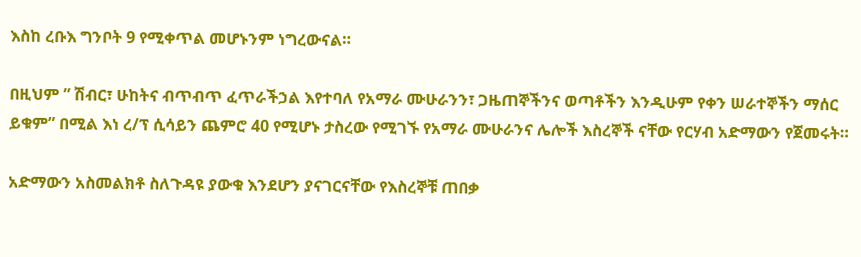እስከ ረቡእ ግንቦት 9 የሚቀጥል መሆኑንም ነግረውናል።

በዚህም ” ሽብር፣ ሁከትና ብጥብጥ ፈጥራችኃል እየተባለ የአማራ ሙሁራንን፣ ጋዜጠኞችንና ወጣቶችን እንዲሁም የቀን ሠራተኞችን ማሰር ይቁም” በሚል እነ ረ/ፕ ሲሳይን ጨምሮ 40 የሚሆኑ ታስረው የሚገኙ የአማራ ሙሁራንና ሌሎች እስረኞች ናቸው የርሃብ አድማውን የጀመሩት።

አድማውን አስመልክቶ ስለጉዳዩ ያውቁ እንደሆን ያናገርናቸው የእስረኞቹ ጠበቃ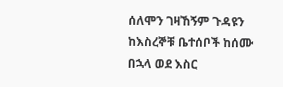ሰለሞን ገዛኸኝም ጉዳዩን ከእስረኞቹ ቤተሰቦች ከሰሙ በኋላ ወደ እስር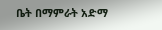ቤት በማምራት አድማ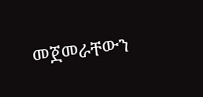መጀመራቸውን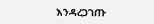እንዳረጋገጡ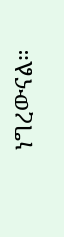ነግረውናል።